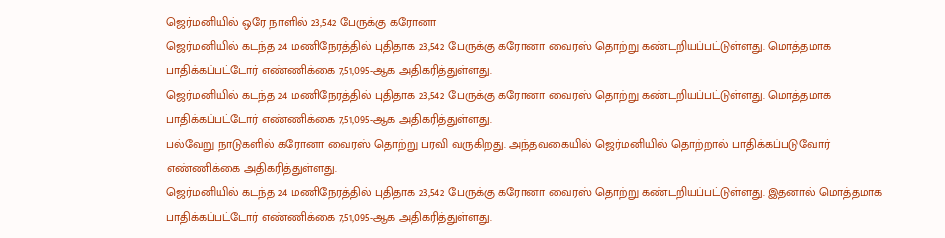ஜெர்மனியில் ஒரே நாளில் 23,542 பேருக்கு கரோனா
ஜெர்மனியில் கடந்த 24 மணிநேரத்தில் புதிதாக 23,542 பேருக்கு கரோனா வைரஸ் தொற்று கண்டறியப்பட்டுள்ளது. மொத்தமாக பாதிக்கப்பட்டோர் எண்ணிக்கை 7,51,095-ஆக அதிகரித்துள்ளது.
ஜெர்மனியில் கடந்த 24 மணிநேரத்தில் புதிதாக 23,542 பேருக்கு கரோனா வைரஸ் தொற்று கண்டறியப்பட்டுள்ளது. மொத்தமாக பாதிக்கப்பட்டோர் எண்ணிக்கை 7,51,095-ஆக அதிகரித்துள்ளது.
பல்வேறு நாடுகளில் கரோனா வைரஸ் தொற்று பரவி வருகிறது. அந்தவகையில் ஜெர்மனியில் தொற்றால் பாதிக்கப்படுவோர் எண்ணிக்கை அதிகரித்துள்ளது.
ஜெர்மனியில் கடந்த 24 மணிநேரத்தில் புதிதாக 23,542 பேருக்கு கரோனா வைரஸ் தொற்று கண்டறியப்பட்டுள்ளது. இதனால் மொத்தமாக பாதிக்கப்பட்டோர் எண்ணிக்கை 7,51,095-ஆக அதிகரித்துள்ளது.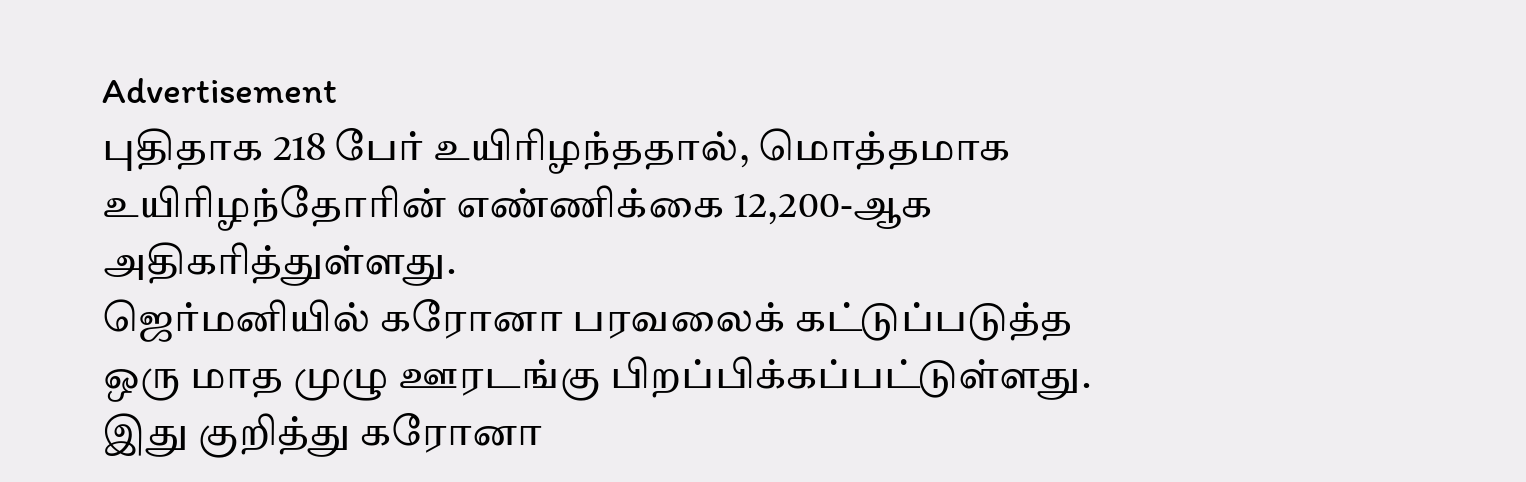Advertisement
புதிதாக 218 பேர் உயிரிழந்ததால், மொத்தமாக உயிரிழந்தோரின் எண்ணிக்கை 12,200-ஆக அதிகரித்துள்ளது.
ஜெர்மனியில் கரோனா பரவலைக் கட்டுப்படுத்த ஒரு மாத முழு ஊரடங்கு பிறப்பிக்கப்பட்டுள்ளது. இது குறித்து கரோனா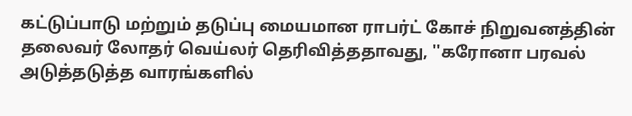கட்டுப்பாடு மற்றும் தடுப்பு மையமான ராபர்ட் கோச் நிறுவனத்தின் தலைவர் லோதர் வெய்லர் தெரிவித்ததாவது, ''கரோனா பரவல் அடுத்தடுத்த வாரங்களில்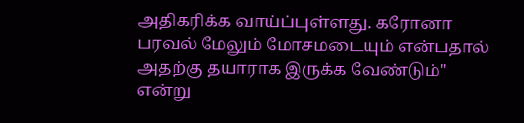அதிகரிக்க வாய்ப்புள்ளது. கரோனா பரவல் மேலும் மோசமடையும் என்பதால் அதற்கு தயாராக இருக்க வேண்டும்'' என்று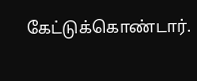கேட்டுக்கொண்டார்.